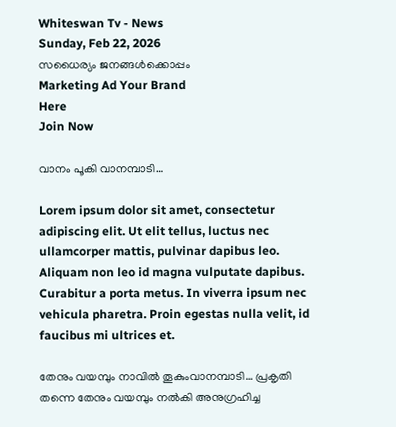Whiteswan Tv - News
Sunday, Feb 22, 2026
സധൈര്യം ജനങ്ങൾക്കൊപ്പം
Marketing Ad Your Brand
Here
Join Now

വാനം പൂകി വാനമ്പാടി…

Lorem ipsum dolor sit amet, consectetur adipiscing elit. Ut elit tellus, luctus nec ullamcorper mattis, pulvinar dapibus leo. Aliquam non leo id magna vulputate dapibus. Curabitur a porta metus. In viverra ipsum nec vehicula pharetra. Proin egestas nulla velit, id faucibus mi ultrices et.

തേനും വയമ്പും നാവിൽ തൂകുംവാനമ്പാടി… പ്രകൃതി തന്നെ തേനും വയമ്പും നൽകി അനുഗ്രഹിച്ച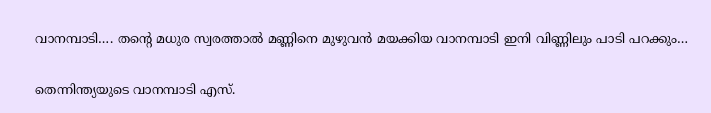വാനമ്പാടി…. തൻ്റെ മധുര സ്വരത്താൽ മണ്ണിനെ മുഴുവൻ മയക്കിയ വാനമ്പാടി ഇനി വിണ്ണിലും പാടി പറക്കും…

തെന്നിന്ത്യയുടെ വാനമ്പാടി എസ്.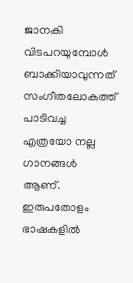ജാനകി വിടപറയുമ്പോൾ ബാക്കിയാവുന്നത് സംഗീതലോകത്ത് പാടിവച്ച എത്രയോ നല്ല ഗാനങ്ങൾ ആണ്. ഇരുപതോളം ഭാഷകളിൽ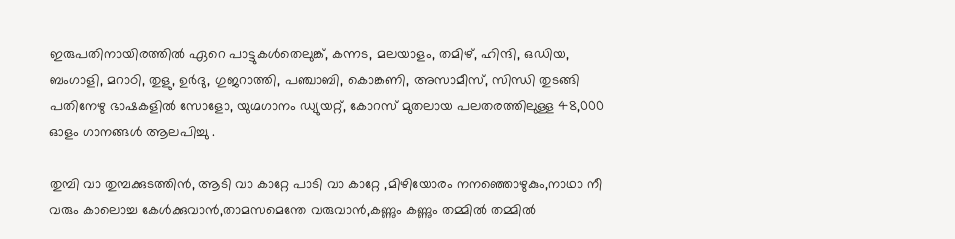ഇരുപതിനായിരത്തിൽ ഏറെ പാട്ടുകൾതെലുങ്ക്, കന്നട, മലയാളം, തമിഴ്, ഹിന്ദി, ഒഡിയ, ബംഗാളി, മറാഠി, തുളു, ഉർദു, ഗുജറാത്തി, പഞ്ചാബി, കൊങ്കണി, അസാമീസ്, സിന്ധി തുടങ്ങി പതിനേഴു ഭാഷകളിൽ സോളോ, യുഗ്മഗാനം ഡ്യുയറ്റ്, കോറസ് മുതലായ പലതരത്തിലുള്ള 48,000 ഓളം ഗാനങ്ങൾ ആലപിച്ചു .

തുമ്പി വാ തുമ്പക്കുടത്തിൻ, ആടി വാ കാറ്റേ പാടി വാ കാറ്റേ ,മിഴിയോരം നനഞ്ഞൊഴുകും,നാഥാ നീ വരും കാലൊച്ച കേൾക്കുവാൻ,താമസമെന്തേ വരുവാൻ,കണ്ണും കണ്ണും തമ്മിൽ തമ്മിൽ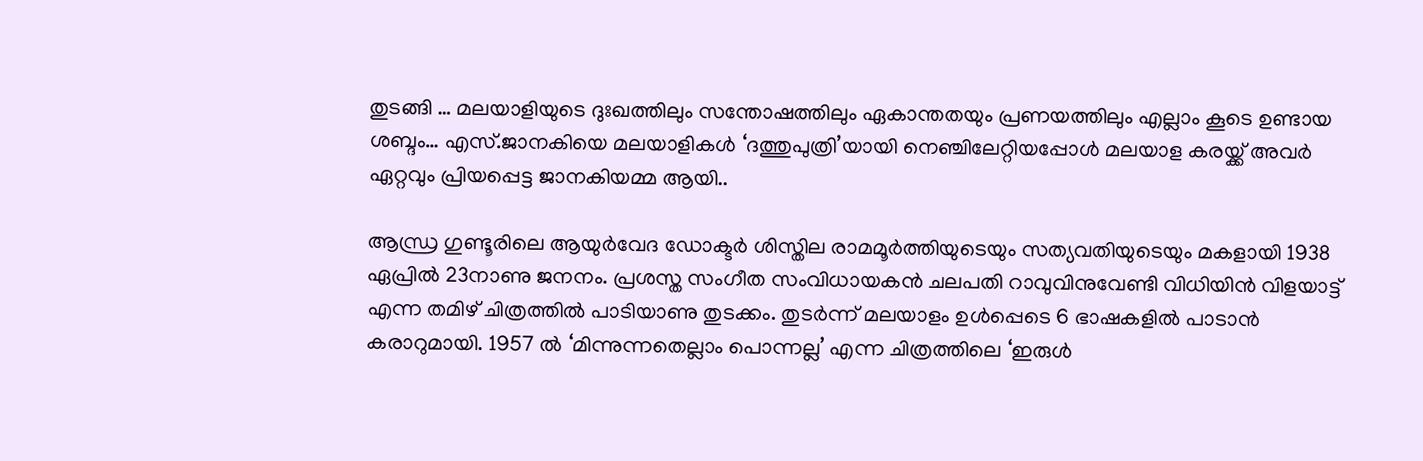തുടങ്ങി … മലയാളിയുടെ ദുഃഖത്തിലും സന്തോഷത്തിലും ഏകാന്തതയും പ്രണയത്തിലും എല്ലാം കൂടെ ഉണ്ടായ ശബ്ദം… എസ്.ജാനകിയെ മലയാളികൾ ‘ദത്തുപുത്രി’യായി നെഞ്ചിലേറ്റിയപ്പോൾ മലയാള കരയ്ക്ക് അവർ ഏറ്റവും പ്രിയപ്പെട്ട ജാനകിയമ്മ ആയി..

ആന്ധ്ര ഗുണ്ടൂരിലെ ആയുർവേദ ഡോക്ടർ ശിസ്തില രാമമൂർത്തിയുടെയും സത്യവതിയുടെയും മകളായി 1938 ഏപ്രിൽ 23നാണു ജനനം. പ്രശസ്ത സംഗീത സംവിധായകൻ ചലപതി റാവുവിനുവേണ്ടി വിധിയിൻ വിളയാട്ട് എന്ന തമിഴ് ചിത്രത്തിൽ പാടിയാണു തുടക്കം. തുടർന്ന് മലയാളം ഉൾപ്പെടെ 6 ഭാഷകളിൽ പാടാൻ കരാറുമായി. 1957 ൽ ‘മിന്നുന്നതെല്ലാം പൊന്നല്ല’ എന്ന ചിത്രത്തിലെ ‘ഇരുൾ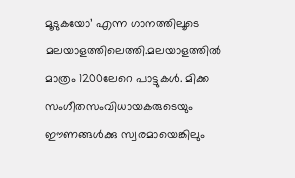മൂടുകയോ’ എന്ന ഗാനത്തിലൂടെ മലയാളത്തിലെത്തി.മലയാളത്തിൽ മാത്രം 1200ലേറെ പാട്ടുകൾ. മിക്ക സംഗീതസംവിധായകരുടെയും ഈണങ്ങൾക്കു സ്വരമായെങ്കിലും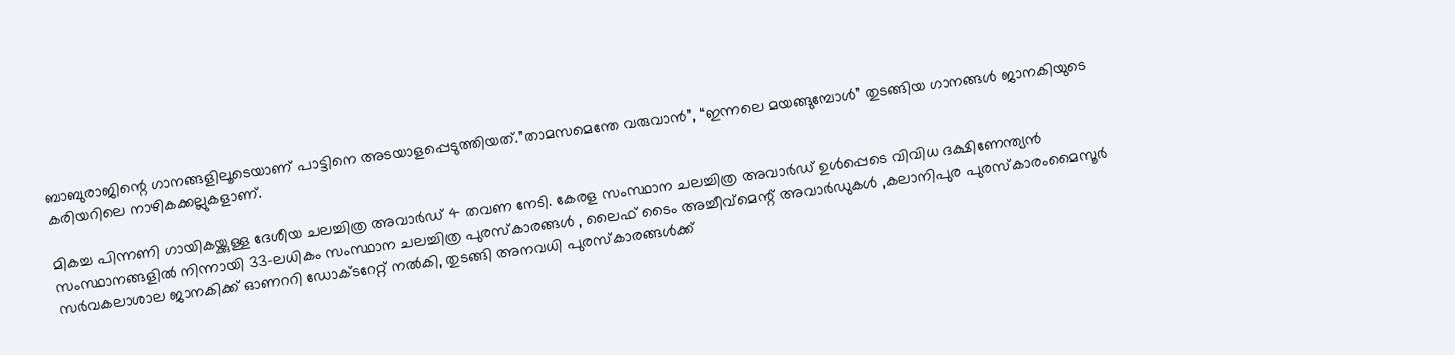ബാബുരാജിന്റെ ഗാനങ്ങളിലൂടെയാണ് പാട്ടിനെ അടയാളപ്പെടുത്തിയത്.”താമസമെന്തേ വരുവാൻ”, “ഇന്നലെ മയങ്ങുമ്പോൾ” തുടങ്ങിയ ഗാനങ്ങൾ ജാനകിയുടെ കരിയറിലെ നാഴികക്കല്ലുകളാണ്.

മികച്ച പിന്നണി ഗായികയ്ക്കുള്ള ദേശീയ ചലച്ചിത്ര അവാർഡ് 4 തവണ നേടി. കേരള സംസ്ഥാന ചലച്ചിത്ര അവാർഡ് ഉൾപ്പെടെ വിവിധ ദക്ഷിണേന്ത്യൻ സംസ്ഥാനങ്ങളിൽ നിന്നായി 33-ലധികം സംസ്ഥാന ചലച്ചിത്ര പുരസ്കാരങ്ങൾ , ലൈഫ് ടൈം അച്ചീവ്‌മെന്റ് അവാർഡുകൾ ,കലാനിപുര പുരസ്കാരംമൈസൂർ സർവകലാശാല ജാനകിക്ക് ഓണററി ഡോക്ടറേറ്റ് നൽകി, തുടങ്ങി അനവധി പുരസ്‌കാരങ്ങൾക്ക്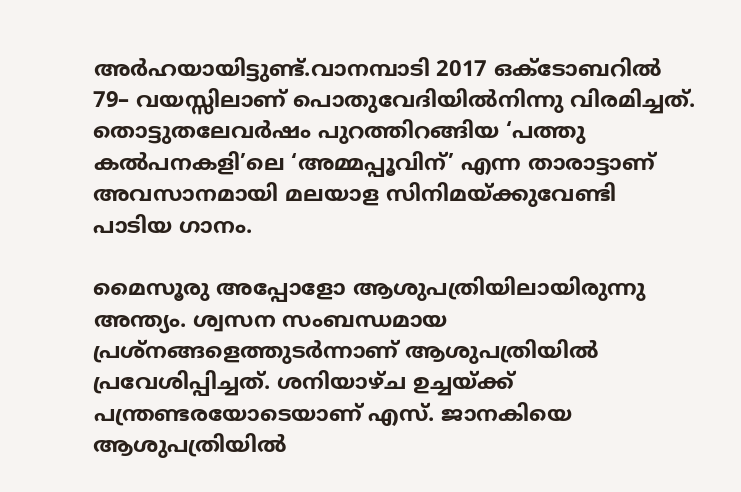അർഹയായിട്ടുണ്ട്.വാനമ്പാടി 2017 ഒക്ടോബറിൽ 79– വയസ്സിലാണ് പൊതുവേദിയിൽനിന്നു വിരമിച്ചത്. തൊട്ടുതലേവർഷം പുറത്തിറങ്ങിയ ‘പത്തു കൽപനകളി’ലെ ‘അമ്മപ്പൂവിന്’ എന്ന താരാട്ടാണ് അവസാനമായി മലയാള സിനിമയ്ക്കുവേണ്ടി പാടിയ ഗാനം.

മൈസൂരു അപ്പോളോ ആശുപത്രിയിലായിരുന്നു അന്ത്യം. ശ്വസന സംബന്ധമായ പ്രശ്നങ്ങളെത്തുടർന്നാണ് ആശുപത്രിയിൽ പ്രവേശിപ്പിച്ചത്. ശനിയാഴ്ച ഉച്ചയ്ക്ക് പന്ത്രണ്ടരയോടെയാണ് എസ്. ജാനകിയെ ആശുപത്രിയിൽ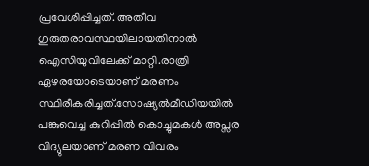പ്രവേശിപ്പിച്ചത്. അതീവ ഗുരുതരാവസ്ഥയിലായതിനാൽ ഐസിയുവിലേക്ക് മാറ്റി.രാത്രി ഏഴരയോടെയാണ് മരണം സ്ഥിരീകരിച്ചത്.സോഷ്യൽമീഡിയയിൽ പങ്കുവെച്ച കുറിപ്പിൽ കൊച്ചുമകൾ അപ്സര വിദ്യുലയാണ് മരണ വിവരം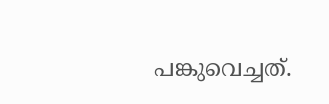പങ്കുവെച്ചത്.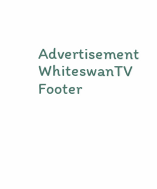Advertisement
WhiteswanTV Footer